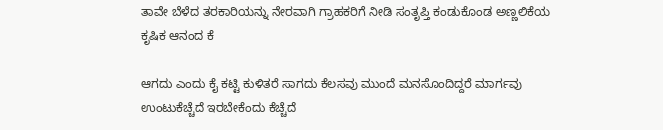ತಾವೇ ಬೆಳೆದ ತರಕಾರಿಯನ್ನು ನೇರವಾಗಿ ಗ್ರಾಹಕರಿಗೆ ನೀಡಿ ಸಂತೃಪ್ತಿ ಕಂಡುಕೊಂಡ ಅಣ್ಣಲಿಕೆಯ ಕೃಷಿಕ ಆನಂದ ಕೆ

ಆಗದು ಎಂದು ಕೈ ಕಟ್ಟಿ ಕುಳಿತರೆ ಸಾಗದು ಕೆಲಸವು ಮುಂದೆ ಮನಸೊಂದಿದ್ದರೆ ಮಾರ್ಗವು ಉಂಟುಕೆಚ್ಚೆದೆ ಇರಬೇಕೆಂದು ಕೆಚ್ಚೆದೆ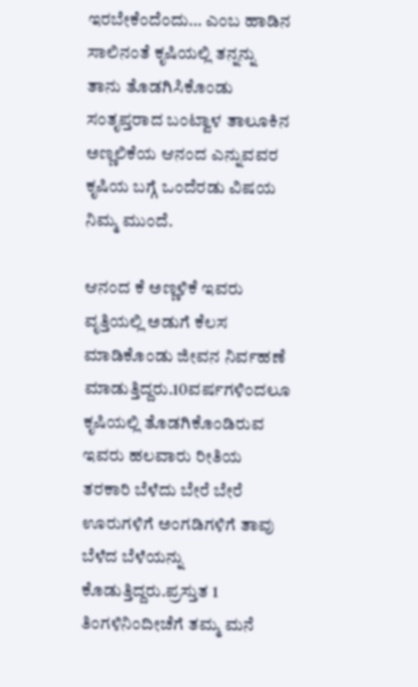ಇರಬೇಕೆಂದೆಂದು… ಎಂಬ ಹಾಡಿನ ಸಾಲಿನಂತೆ ಕೃಷಿಯಲ್ಲಿ ತನ್ನನ್ನು ತಾನು ತೊಡಗಿಸಿಕೊಂಡು ಸಂತೃಪ್ತರಾದ ಬಂಟ್ವಾಳ ತಾಲೂಕಿನ ಅಣ್ಣಲಿಕೆಯ ಆನಂದ ಎನ್ನುವವರ ಕೃಷಿಯ ಬಗ್ಗೆ ಒಂದೆರಡು ವಿಷಯ ನಿಮ್ಮ ಮುಂದೆ.

ಆನಂದ ಕೆ ಅಣ್ಣಳಿಕೆ ಇವರು ವೃತ್ತಿಯಲ್ಲಿ ಅಡುಗೆ ಕೆಲಸ ಮಾಡಿಕೊಂಡು ಜೀವನ ನಿರ್ವಹಣೆ ಮಾಡುತ್ತಿದ್ದರು.10ವರ್ಷಗಳಿಂದಲೂ ಕೃಷಿಯಲ್ಲಿ ತೊಡಗಿಕೊಂಡಿರುವ ಇವರು ಹಲವಾರು ರೀತಿಯ ತರಕಾರಿ ಬೆಳೆದು ಬೇರೆ ಬೇರೆ ಊರುಗಳಿಗೆ ಅಂಗಡಿಗಳಿಗೆ ತಾವು ಬೆಳೆದ ಬೆಳೆಯನ್ನು ಕೊಡುತ್ತಿದ್ದರು.ಪ್ರಸ್ತುತ 1 ತಿಂಗಳಿನಿಂದೀಚೆಗೆ ತಮ್ಮ ಮನೆ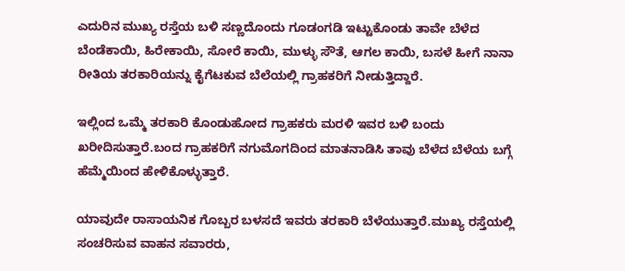ಎದುರಿನ ಮುಖ್ಯ ರಸ್ತೆಯ ಬಳಿ ಸಣ್ಣದೊಂದು ಗೂಡಂಗಡಿ ಇಟ್ಟುಕೊಂಡು ತಾವೇ ಬೆಳೆದ ಬೆಂಡೆಕಾಯಿ, ಹಿರೇಕಾಯಿ, ಸೋರೆ ಕಾಯಿ, ಮುಳ್ಳು ಸೌತೆ, ಆಗಲ ಕಾಯಿ, ಬಸಳೆ ಹೀಗೆ ನಾನಾ ರೀತಿಯ ತರಕಾರಿಯನ್ನು ಕೈಗೆಟಕುವ ಬೆಲೆಯಲ್ಲಿ ಗ್ರಾಹಕರಿಗೆ ನೀಡುತ್ತಿದ್ದಾರೆ.

ಇಲ್ಲಿಂದ ಒಮ್ಮೆ ತರಕಾರಿ ಕೊಂಡುಹೋದ ಗ್ರಾಹಕರು ಮರಳಿ ಇವರ ಬಳಿ ಬಂದು ಖರೀದಿಸುತ್ತಾರೆ.ಬಂದ ಗ್ರಾಹಕರಿಗೆ ನಗುಮೊಗದಿಂದ ಮಾತನಾಡಿಸಿ ತಾವು ಬೆಳೆದ ಬೆಳೆಯ ಬಗ್ಗೆ ಹೆಮ್ಮೆಯಿಂದ ಹೇಳಿಕೊಳ್ಳುತ್ತಾರೆ.

ಯಾವುದೇ ರಾಸಾಯನಿಕ ಗೊಬ್ಬರ ಬಳಸದೆ ಇವರು ತರಕಾರಿ ಬೆಳೆಯುತ್ತಾರೆ.ಮುಖ್ಯ ರಸ್ತೆಯಲ್ಲಿ ಸಂಚರಿಸುವ ವಾಹನ ಸವಾರರು,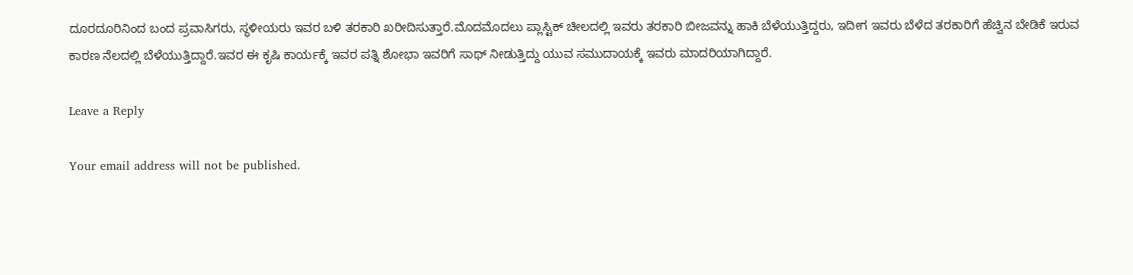ದೂರದೂರಿನಿಂದ ಬಂದ ಪ್ರವಾಸಿಗರು, ಸ್ಥಳೀಯರು ಇವರ ಬಳಿ ತರಕಾರಿ ಖರೀದಿಸುತ್ತಾರೆ.ಮೊದಮೊದಲು ಪ್ಲಾಸ್ಟಿಕ್ ಚೀಲದಲ್ಲಿ ಇವರು ತರಕಾರಿ ಬೀಜವನ್ನು ಹಾಕಿ ಬೆಳೆಯುತ್ತಿದ್ದರು, ಇದೀಗ ಇವರು ಬೆಳೆದ ತರಕಾರಿಗೆ ಹೆಚ್ವಿನ ಬೇಡಿಕೆ ಇರುವ ಕಾರಣ ನೆಲದಲ್ಲಿ ಬೆಳೆಯುತ್ತಿದ್ದಾರೆ.ಇವರ ಈ ಕೃಷಿ ಕಾರ್ಯಕ್ಕೆ ಇವರ ಪತ್ನಿ ಶೋಭಾ ಇವರಿಗೆ ಸಾಥ್ ನೀಡುತ್ತಿದ್ದು ಯುವ ಸಮುದಾಯಕ್ಕೆ ಇವರು ಮಾದರಿಯಾಗಿದ್ದಾರೆ.

Leave a Reply

Your email address will not be published.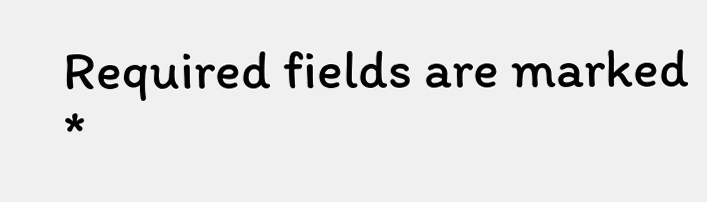Required fields are marked *